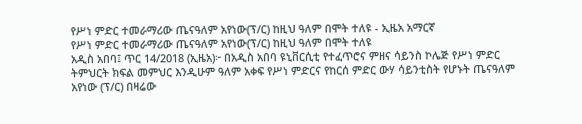የሥነ ምድር ተመራማሪው ጤናዓለም አየነው(ፕ/ር) ከዚህ ዓለም በሞት ተለዩ - ኢዜአ አማርኛ
የሥነ ምድር ተመራማሪው ጤናዓለም አየነው(ፕ/ር) ከዚህ ዓለም በሞት ተለዩ
አዲስ አበባ፤ ጥር 14/2018 (ኢዜአ)፦ በአዲስ አበባ ዩኒቨርሲቲ የተፈጥሮና ምዘና ሳይንስ ኮሌጅ የሥነ ምድር ትምህርት ክፍል መምህር እንዲሁም ዓለም አቀፍ የሥነ ምድርና የከርሰ ምድር ውሃ ሳይንቲስት የሆኑት ጤናዓለም አየነው (ፕ/ር) በዛሬው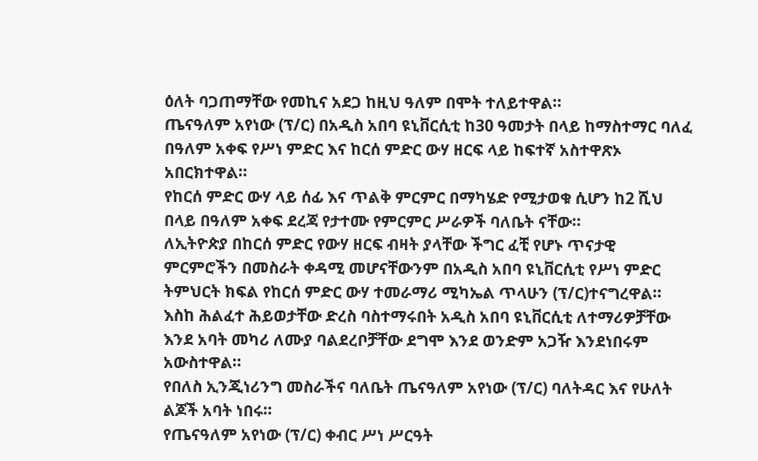ዕለት ባጋጠማቸው የመኪና አደጋ ከዚህ ዓለም በሞት ተለይተዋል።
ጤናዓለም አየነው (ፕ/ር) በአዲስ አበባ ዩኒቨርሲቲ ከ30 ዓመታት በላይ ከማስተማር ባለፈ በዓለም አቀፍ የሥነ ምድር እና ከርሰ ምድር ውሃ ዘርፍ ላይ ከፍተኛ አስተዋጽኦ አበርክተዋል።
የከርሰ ምድር ውሃ ላይ ሰፊ እና ጥልቅ ምርምር በማካሄድ የሚታወቁ ሲሆን ከ2 ሺህ በላይ በዓለም አቀፍ ደረጃ የታተሙ የምርምር ሥራዎች ባለቤት ናቸው።
ለኢትዮጵያ በከርሰ ምድር የውሃ ዘርፍ ብዛት ያላቸው ችግር ፈቺ የሆኑ ጥናታዊ ምርምሮችን በመስራት ቀዳሚ መሆናቸውንም በአዲስ አበባ ዩኒቨርሲቲ የሥነ ምድር ትምህርት ክፍል የከርሰ ምድር ውሃ ተመራማሪ ሚካኤል ጥላሁን (ፕ/ር)ተናግረዋል።
እስከ ሕልፈተ ሕይወታቸው ድረስ ባስተማሩበት አዲስ አበባ ዩኒቨርሲቲ ለተማሪዎቻቸው እንደ አባት መካሪ ለሙያ ባልደረቦቻቸው ደግሞ እንደ ወንድም አጋዥ እንደነበሩም አውስተዋል።
የበለስ ኢንጂነሪንግ መስራችና ባለቤት ጤናዓለም አየነው (ፕ/ር) ባለትዳር እና የሁለት ልጆች አባት ነበሩ።
የጤናዓለም አየነው (ፕ/ር) ቀብር ሥነ ሥርዓት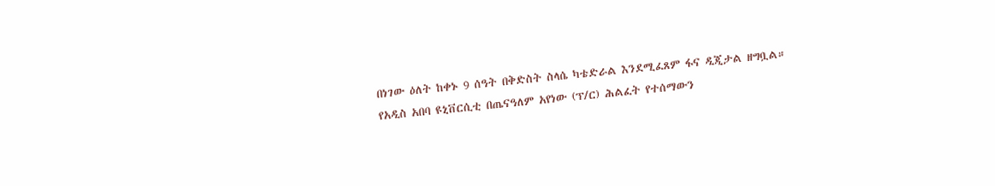በነገው ዕለት ከቀኑ 9 ሰዓት በቅድስት ስላሴ ካቴድራል እንደሚፈጸም ፋና ዲጂታል ዘግቧል።
የአዲስ አበባ ዩኒቨርሲቲ በጤናዓለም አየነው (ፕ/ር) ሕልፈት የተሰማውን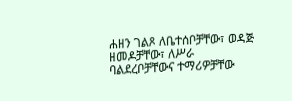ሐዘን ገልጾ ለቤተሰቦቻቸው፣ ወዳጅ ዘመዶቻቸው፣ ለሥራ ባልደረቦቻቸውና ተማሪዎቻቸው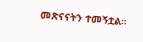መጽናናትን ተመኝቷል።